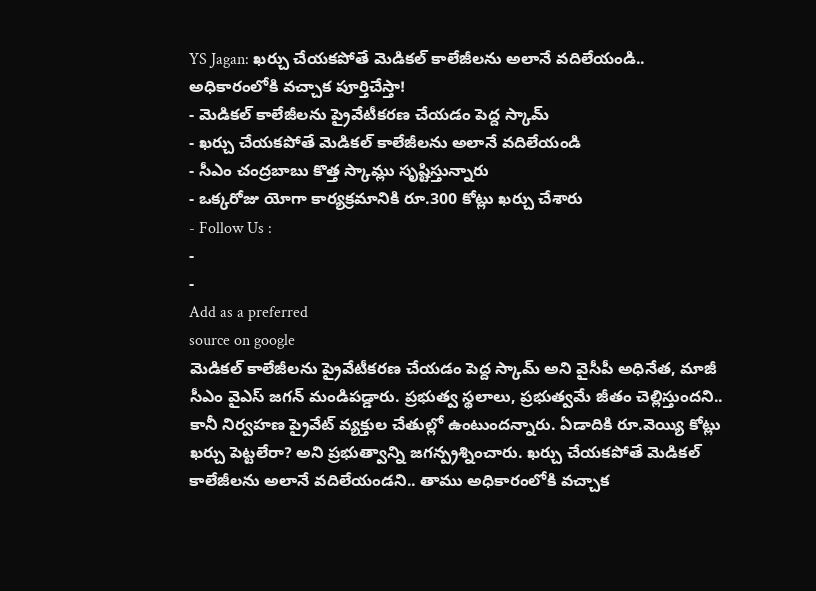YS Jagan: ఖర్చు చేయకపోతే మెడికల్ కాలేజీలను అలానే వదిలేయండి.. అధికారంలోకి వచ్చాక పూర్తిచేస్తా!
- మెడికల్ కాలేజీలను ప్రైవేటీకరణ చేయడం పెద్ద స్కామ్
- ఖర్చు చేయకపోతే మెడికల్ కాలేజీలను అలానే వదిలేయండి
- సీఎం చంద్రబాబు కొత్త స్కామ్లు సృష్టిస్తున్నారు
- ఒక్కరోజు యోగా కార్యక్రమానికి రూ.300 కోట్లు ఖర్చు చేశారు
- Follow Us :
-
-
Add as a preferred
source on google
మెడికల్ కాలేజీలను ప్రైవేటీకరణ చేయడం పెద్ద స్కామ్ అని వైసీపీ అధినేత, మాజీ సీఎం వైఎస్ జగన్ మండిపడ్డారు. ప్రభుత్వ స్థలాలు, ప్రభుత్వమే జీతం చెల్లిస్తుందని.. కానీ నిర్వహణ ప్రైవేట్ వ్యక్తుల చేతుల్లో ఉంటుందన్నారు. ఏడాదికి రూ.వెయ్యి కోట్లు ఖర్చు పెట్టలేరా? అని ప్రభుత్వాన్ని జగన్ప్రశ్నించారు. ఖర్చు చేయకపోతే మెడికల్ కాలేజీలను అలానే వదిలేయండని.. తాము అధికారంలోకి వచ్చాక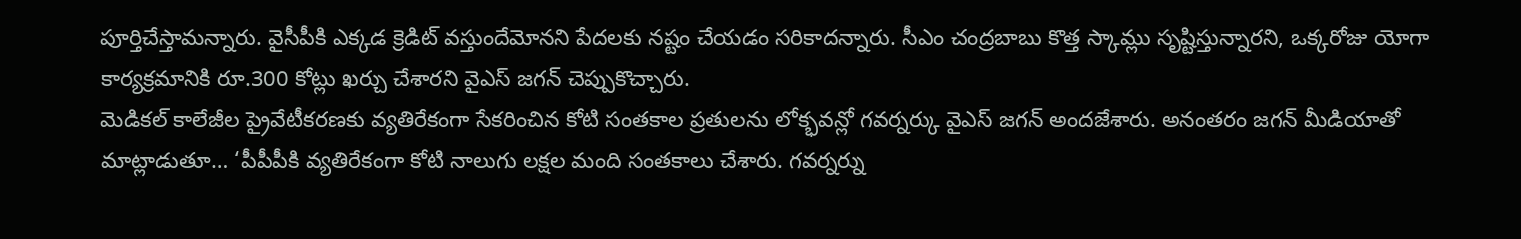పూర్తిచేస్తామన్నారు. వైసీపీకి ఎక్కడ క్రెడిట్ వస్తుందేమోనని పేదలకు నష్టం చేయడం సరికాదన్నారు. సీఎం చంద్రబాబు కొత్త స్కామ్లు సృష్టిస్తున్నారని, ఒక్కరోజు యోగా కార్యక్రమానికి రూ.300 కోట్లు ఖర్చు చేశారని వైఎస్ జగన్ చెప్పుకొచ్చారు.
మెడికల్ కాలేజీల ప్రైవేటీకరణకు వ్యతిరేకంగా సేకరించిన కోటి సంతకాల ప్రతులను లోక్భవన్లో గవర్నర్కు వైఎస్ జగన్ అందజేశారు. అనంతరం జగన్ మీడియాతో మాట్లాడుతూ… ‘పీపీపీకి వ్యతిరేకంగా కోటి నాలుగు లక్షల మంది సంతకాలు చేశారు. గవర్నర్ను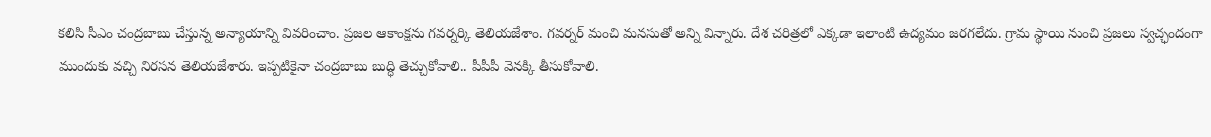కలిసి సీఎం చంద్రబాబు చేస్తున్న అన్యాయాన్ని వివరించాం. ప్రజల ఆకాంక్షను గవర్నర్కి తెలియజేశాం. గవర్నర్ మంచి మనసుతో అన్ని విన్నారు. దేశ చరిత్రలో ఎక్కడా ఇలాంటి ఉద్యమం జరగలేదు. గ్రామ స్థాయి నుంచి ప్రజలు స్వచ్ఛందంగా ముందుకు వచ్చి నిరసన తెలియజేశారు. ఇప్పటికైనా చంద్రబాబు బుద్ధి తెచ్చుకోవాలి.. పీపీపీ వెనక్కి తీసుకోవాలి.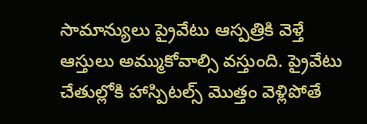సామాన్యులు ప్రైవేటు ఆస్పత్రికి వెళ్తే ఆస్తులు అమ్ముకోవాల్సి వస్తుంది. ప్రైవేటు చేతుల్లోకి హాస్పిటల్స్ మొత్తం వెళ్లిపోతే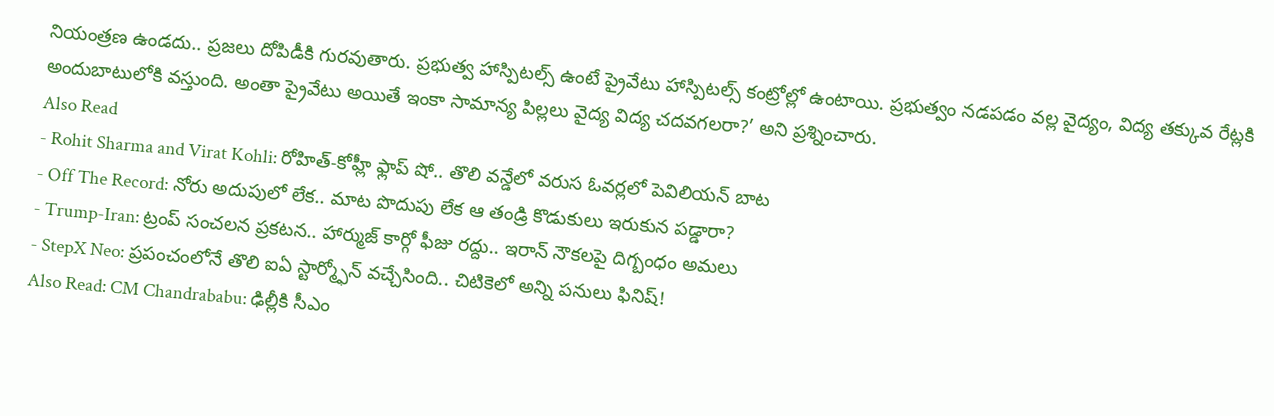నియంత్రణ ఉండదు.. ప్రజలు దోపిడీకి గురవుతారు. ప్రభుత్వ హాస్పిటల్స్ ఉంటే ప్రైవేటు హాస్పిటల్స్ కంట్రోల్లో ఉంటాయి. ప్రభుత్వం నడపడం వల్ల వైద్యం, విద్య తక్కువ రేట్లకి అందుబాటులోకి వస్తుంది. అంతా ప్రైవేటు అయితే ఇంకా సామాన్య పిల్లలు వైద్య విద్య చదవగలరా?’ అని ప్రశ్నించారు.
Also Read
- Rohit Sharma and Virat Kohli: రోహిత్-కోహ్లీ ఫ్లాప్ షో.. తొలి వన్డేలో వరుస ఓవర్లలో పెవిలియన్ బాట
- Off The Record: నోరు అదుపులో లేక.. మాట పొదుపు లేక ఆ తండ్రి కొడుకులు ఇరుకున పడ్డారా?
- Trump-Iran: ట్రంప్ సంచలన ప్రకటన.. హార్ముజ్ కార్గో ఫీజు రద్దు.. ఇరాన్ నౌకలపై దిగ్బంధం అమలు
- StepX Neo: ప్రపంచంలోనే తొలి ఐఏ స్టార్మ్ఫోన్ వచ్చేసింది.. చిటికెలో అన్ని పనులు ఫినిష్!
Also Read: CM Chandrababu: ఢిల్లీకి సీఎం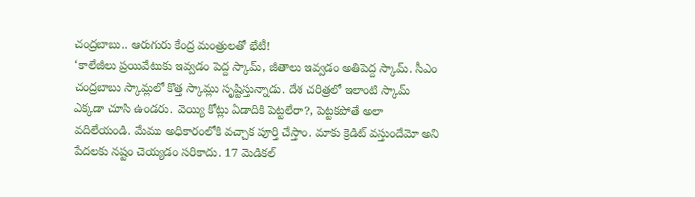చంద్రబాబు.. ఆరుగురు కేంద్ర మంత్రులతో భేటీ!
‘కాలేజీలు ప్రయివేటుకు ఇవ్వడం పెద్ద స్కామ్, జీతాలు ఇవ్వడం అతిపెద్ద స్కామ్. సీఎం చంద్రబాబు స్కామ్లలో కొత్త స్కామ్లు సృష్టిస్తున్నాడు. దేశ చరిత్రలో ఇలాంటి స్కామ్ ఎక్కడా చూసి ఉండరు. వెయ్యి కోట్లు ఏడాదికి పెట్టలేరా?, పెట్టకపోతే అలా వదిలేయండి. మేము అధికారంలోకి వచ్చాక పూర్తి చేస్తాం. మాకు క్రెడిట్ వస్తుందేమో అని పేదలకు నష్టం చెయ్యడం సరికాదు. 17 మెడికల్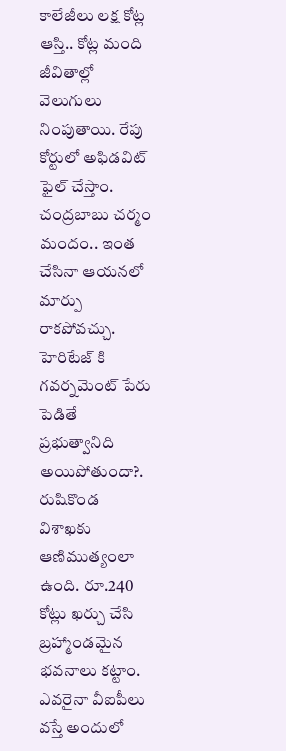కాలేజీలు లక్ష కోట్ల ఆస్తి.. కోట్ల మంది జీవితాల్లో వెలుగులు నింపుతాయి. రేపు కోర్టులో అఫిడవిట్ ఫైల్ చేస్తాం. చంద్రబాబు చర్మం మందం.. ఇంత చేసినా ఆయనలో మార్పు రాకపోవచ్చు. హెరిటేజ్ కి గవర్నమెంట్ పేరు పెడితే ప్రభుత్వానిది అయిపోతుందా?. రుషికొండ విశాఖకు ఆణిముత్యంలా ఉంది. రూ.240 కోట్లు ఖర్చు చేసి బ్రహ్మాండమైన భవనాలు కట్టాం. ఎవరైనా వీఐపీలు వస్తే అందులో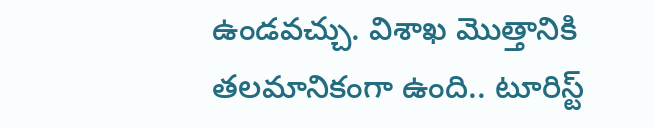ఉండవచ్చు. విశాఖ మొత్తానికి తలమానికంగా ఉంది.. టూరిస్ట్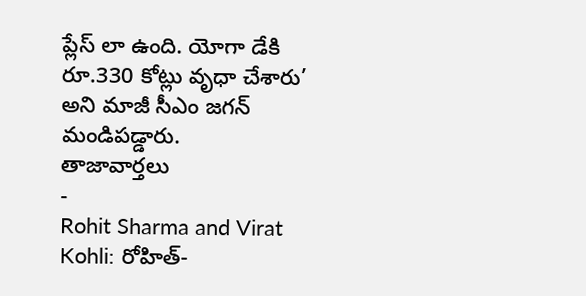ప్లేస్ లా ఉంది. యోగా డేకి రూ.330 కోట్లు వృధా చేశారు’ అని మాజీ సీఎం జగన్ మండిపడ్డారు.
తాజావార్తలు
-
Rohit Sharma and Virat Kohli: రోహిత్-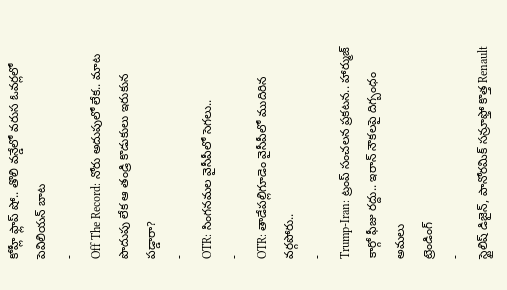కోహ్లీ ఫ్లాప్ షో.. తొలి వన్డేలో వరుస ఓవర్లలో పెవిలియన్ బాట
-
Off The Record: నోరు అదుపులో లేక.. మాట పొదుపు లేక ఆ తండ్రి కొడుకులు ఇరుకున పడ్డారా?
-
OTR: సింగనమల వైసీపీలో సెగలు..
-
OTR: తాడేపల్లిగూడెం వైసీపీలో ముదిరిన వర్గపోరు..
-
Trump-Iran: ట్రంప్ సంచలన ప్రకటన.. హార్ముజ్ కార్గో ఫీజు రద్దు.. ఇరాన్ నౌకలపై దిగ్బంధం అమలు
ట్రెండింగ్
-
స్టైలిష్ డిజైన్, పానోరమిక్ సన్రూఫ్తో కొత్త Renault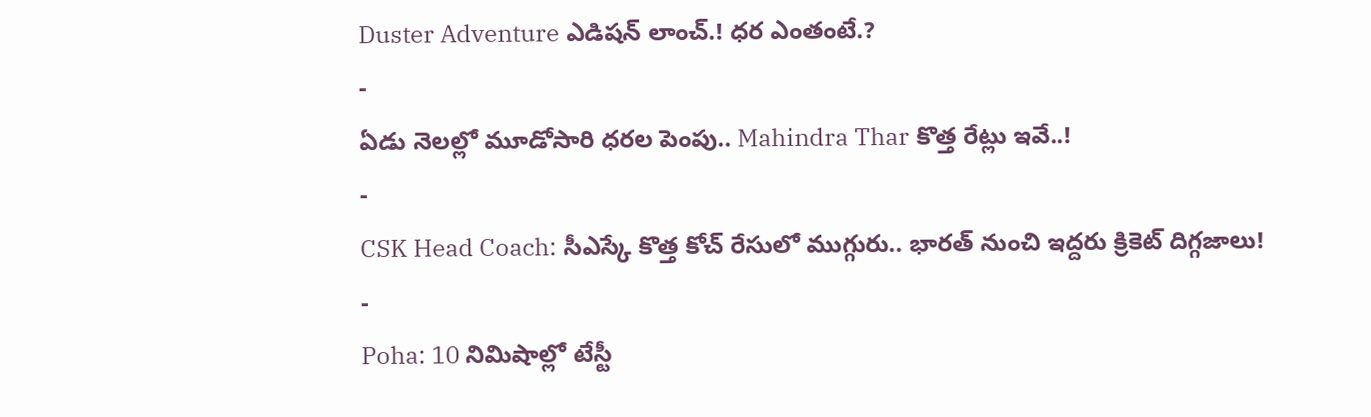Duster Adventure ఎడిషన్ లాంచ్.! ధర ఎంతంటే.?
-
ఏడు నెలల్లో మూడోసారి ధరల పెంపు.. Mahindra Thar కొత్త రేట్లు ఇవే..!
-
CSK Head Coach: సీఎస్కే కొత్త కోచ్ రేసులో ముగ్గురు.. భారత్ నుంచి ఇద్దరు క్రికెట్ దిగ్గజాలు!
-
Poha: 10 నిమిషాల్లో టేస్టీ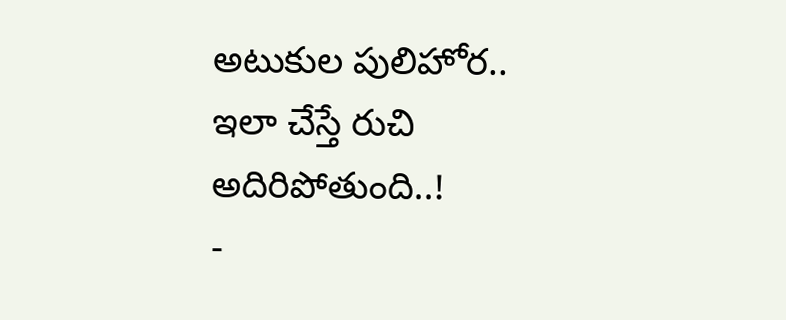అటుకుల పులిహోర.. ఇలా చేస్తే రుచి అదిరిపోతుంది..!
-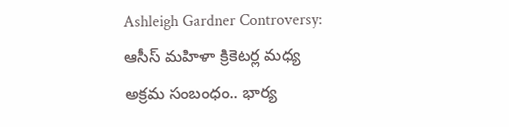Ashleigh Gardner Controversy: ఆసీస్ మహిళా క్రికెటర్ల మధ్య అక్రమ సంబంధం.. భార్య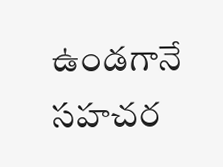ఉండగానే సహచర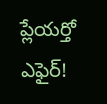ప్లేయర్తో ఎఫైర్!